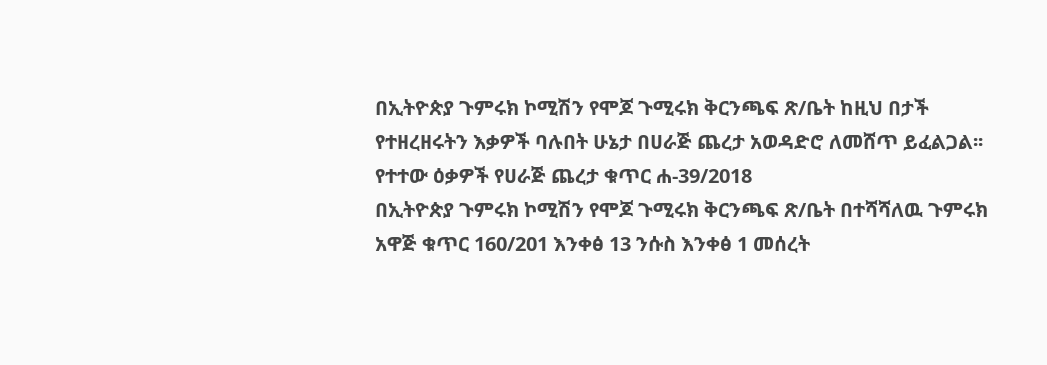በኢትዮጵያ ጉምሩክ ኮሚሽን የሞጆ ጉሚሩክ ቅርንጫፍ ጽ/ቤት ከዚህ በታች የተዘረዘሩትን እቃዎች ባሉበት ሁኔታ በሀራጅ ጨረታ አወዳድሮ ለመሸጥ ይፈልጋል፡፡
የተተው ዕቃዎች የሀራጅ ጨረታ ቁጥር ሐ-39/2018
በኢትዮጵያ ጉምሩክ ኮሚሽን የሞጆ ጉሚሩክ ቅርንጫፍ ጽ/ቤት በተሻሻለዉ ጉምሩክ አዋጅ ቁጥር 160/201 እንቀፅ 13 ንሱስ እንቀፅ 1 መሰረት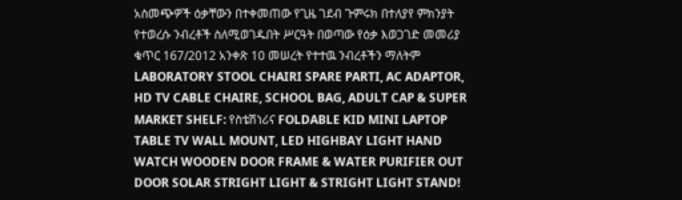አስመጭዎች ዕቃቸውን በተቀመጠው የጊዜ ገደብ ጉምሩክ በተለያየ ምክንያት የተወረሱ ንብረቶች ስለሚወገዱበት ሥርዓት በወጣው የዕቃ እወጋገድ መመሪያ ቁጥር 167/2012 አንቀጽ 10 መሠረት የተተዉ ንብረቶችን ማለትም LABORATORY STOOL CHAIRI SPARE PARTI, AC ADAPTOR, HD TV CABLE CHAIRE, SCHOOL BAG, ADULT CAP & SUPER MARKET SHELF: የስቴሽነሪና FOLDABLE KID MINI LAPTOP TABLE TV WALL MOUNT, LED HIGHBAY LIGHT HAND WATCH WOODEN DOOR FRAME & WATER PURIFIER OUT DOOR SOLAR STRIGHT LIGHT & STRIGHT LIGHT STAND!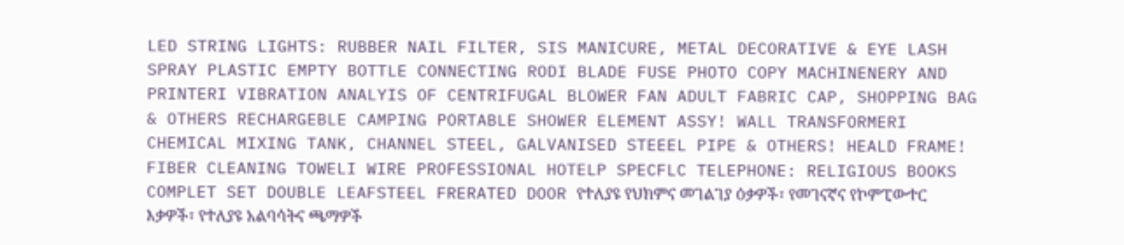LED STRING LIGHTS: RUBBER NAIL FILTER, SIS MANICURE, METAL DECORATIVE & EYE LASH SPRAY PLASTIC EMPTY BOTTLE CONNECTING RODI BLADE FUSE PHOTO COPY MACHINENERY AND PRINTERI VIBRATION ANALYIS OF CENTRIFUGAL BLOWER FAN ADULT FABRIC CAP, SHOPPING BAG & OTHERS RECHARGEBLE CAMPING PORTABLE SHOWER ELEMENT ASSY! WALL TRANSFORMERI CHEMICAL MIXING TANK, CHANNEL STEEL, GALVANISED STEEEL PIPE & OTHERS! HEALD FRAME! FIBER CLEANING TOWELI WIRE PROFESSIONAL HOTELP SPECFLC TELEPHONE: RELIGIOUS BOOKS COMPLET SET DOUBLE LEAFSTEEL FRERATED DOOR የተለያዩ የህክምና መገልገያ ዕቃዎች፣ የመገናኛና የኮምፒውተር እቃዎች፣ የተለያዩ አልባሳትና ጫማዎች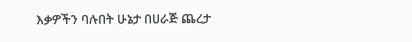እቃዎችን ባሉበት ሁኔታ በሀራጅ ጨረታ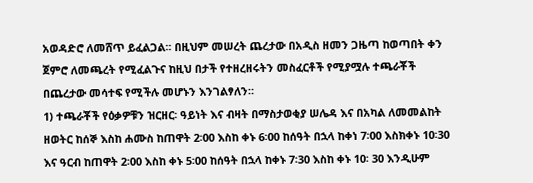አወዳድሮ ለመሸጥ ይፈልጋል፡፡ በዚህም መሠረት ጨረታው በአዲስ ዘመን ጋዜጣ ከወጣበት ቀን ጀምሮ ለመጫረት የሚፈልጉና ከዚህ በታች የተዘረዘሩትን መስፈርቶች የሚያሟሉ ተጫራቾች በጨረታው መሳተፍ የሚችሉ መሆኑን እንገልፃለን።
1) ተጫራቾች የዕቃዎቹን ዝርዘር፡ ዓይነት እና ብዛት በማስታወቂያ ሠሌዳ እና በአካል ለመመልከት ዘወትር ከሰኞ እስከ ሐሙስ ከጠዋት 2፡00 እስከ ቀኑ 6፡00 ከሰዓት በኋላ ከቀነ 7፡00 እስክቀኑ 10፡30 እና ዓርብ ከጠዋት 2፡00 እስከ ቀኑ 5፡00 ከሰዓት በኋላ ከቀኑ 7፡30 እስከ ቀኑ 10፡ 30 እንዲሁም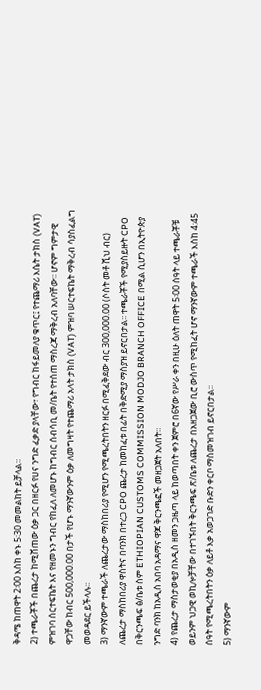ቅዳሜ ከጠዋት 2፡00 እስከ ቀኑ 5፡30 መመልከት ይቻላል።
2) ተጫራቾች በጨረታ ከሚሸጠው ዕቃ ጋር በዘርፉ የሀና ንግድ ፈቃድ ያላቸው፣ የግብር ከፋይመለያ ቁጥር፤ የተጨማሪ እሴት ታክስ (VAT) ምዝገባ ሰርተፍኬት እና የዘመኑን ግብር የከፈለ ለመሆኑ ከግብር ሰብሳቢ መ/ቤት የተሰጠ ማስረጃ ማቅረብ አለባቸው፡፡ ሆኖም ግምታዊ ዋጋቸው ከብር 500,000.00 በታች የሆኑ ማንኛውንም ዕቃ ለመግዛት የተጨማሪ አላት ታክስ (VAT) ምዝባ ሠርተፍኬት ማቅረብ ሳያስፈልግ መወዳደር ይችላሉ፡፡
3) ማንኛውም ተጫራች ለጨረታው ማስከበሪያ የሚሆን የሚጫረትበትን ዘርፉ በሚፈቅደው ብር 300,000.00 (ሶስት መቶ ሺህ ብር) ለጨረታ ማስከበሪያ ዋስትና በባንክ በተረጋ CPO ጨረታ ከመከፈቱ በፊት በቅድሚያ ማስያዝ ይኖርበታል፡፡ ተጫራቾች የሚያስይዙት CPO በቅርንጫፍ ፅ/ቤቱ ስም ETHIOPIAN CUSTOMS COMMISSION MODJO BRANCH OFFICE በሚል ሲሆን በኢትዮጵያ ንግድ ባንክ ከአዲስ አበባ አዳማና ዋጆ ቅርንጫፎች መዘጋጀት አለበት።
4) የጨረታ ማስታወቂያ በአዲስ ዘመን ጋዜጣ ላይ ከወጣበት ቀን ጀምሮ በ6ኛው የሥራ ቀን በዚሁ ዕለት ጠዋት 5፡00 ሰዓት ላይ ተጫራቾቹ ወይንም ህጋዊ ወኪሎቻቸው በተገኙበት ቅርንጫፍ ጽ/ቤቱ ለጨረታ በአዘጋጀው ቢሮ ውስጥ የሚከፈት ሆኖ ማንኛውም ተጫራች እስከ 4:45 ሰዓት የሚጫረትበትን ዕቃ ለይቶ እቃ አወጋገድ ቡድን ቀርቦ ማስመዝገብ ይኖርበታል፡፡
5) ማንኛውም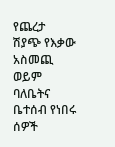የጨረታ ሽያጭ የእቃው አስመጪ ወይም ባለቤትና ቤተሰብ የነበሩ ሰዎች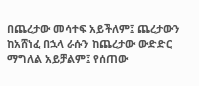በጨረታው መሳተፍ አይችለም፤ ጨረታውን ከአሸነፈ በኋላ ራሱን ከጨረታው ውድድር ማግለል አይቻልም፤ የሰጠው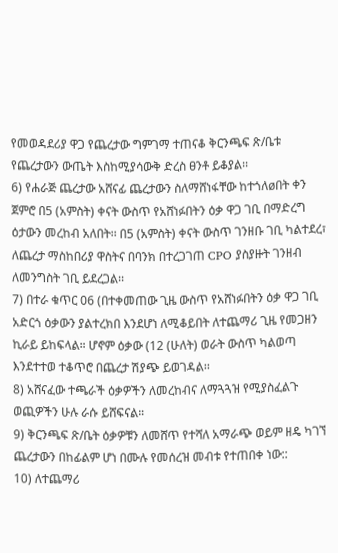የመወዳደሪያ ዋጋ የጨረታው ግምገማ ተጠናቆ ቅርንጫፍ ጽ/ቤቱ የጨረታውን ውጤት እስከሚያሳውቅ ድረስ ፀንቶ ይቆያል፡፡
6) የሐራጅ ጨረታው አሸናፊ ጨረታውን ስለማሸነፋቸው ከተጎለøበት ቀን ጀምሮ በ5 (አምስት) ቀናት ውስጥ የአሸነፉበትን ዕቃ ዋጋ ገቢ በማድረግ ዕታውን መረከብ አለበት፡፡ በ5 (አምስት) ቀናት ውስጥ ገንዘቡ ገቢ ካልተደረ፣ ለጨረታ ማስከበሪያ ዋስትና በባንክ በተረጋገጠ CPO ያስያዙት ገንዘብ ለመንግስት ገቢ ይደረጋል፡፡
7) በተራ ቁጥር 06 (በተቀመጠው ጊዜ ውስጥ የአሸነፉበትን ዕቃ ዋጋ ገቢ አድርጎ ዕቃውን ያልተረክበ እንደሆነ ለሚቆይበት ለተጨማሪ ጊዜ የመጋዘን ኪራይ ይከፍላል። ሆኖም ዕቃው (12 (ሁለት) ወራት ውስጥ ካልወጣ እንደተተወ ተቆጥሮ በጨረታ ሽያጭ ይወገዳል፡፡
8) አሸናፈው ተጫራች ዕቃዎችን ለመረከብና ለማጓጓዝ የሚያስፈልጉ ወጪዎችን ሁሉ ራሱ ይሸፍናል።
9) ቅርንጫፍ ጽ/ቤት ዕቃዎቹን ለመሸጥ የተሻለ አማራጭ ወይም ዘዴ ካገኘ ጨረታውን በከፊልም ሆነ በሙሉ የመሰረዝ መብቱ የተጠበቀ ነው::
10) ለተጨማሪ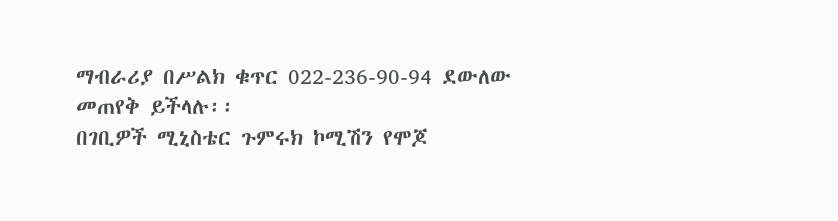ማብራሪያ በሥልክ ቁጥር 022-236-90-94 ደውለው መጠየቅ ይችላሉ፡፡
በገቢዎች ሚኒስቴር ጉምሩክ ኮሚሽን የሞጆ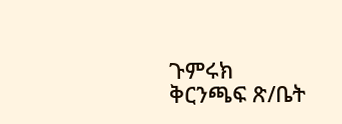ጉምሩክ ቅርንጫፍ ጽ/ቤት